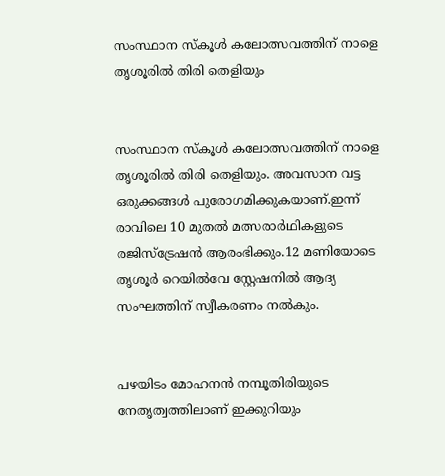സംസ്ഥാന സ്കൂള്‍ കലോത്സവത്തിന് നാളെ തൃശൂരില്‍ തിരി തെളിയും


സംസ്ഥാന സ്കൂള്‍ കലോത്സവത്തിന് നാളെ തൃശൂരില്‍ തിരി തെളിയും. അവസാന വട്ട ഒരുക്കങ്ങള്‍ പുരോഗമിക്കുകയാണ്.ഇന്ന് രാവിലെ 10 മുതല്‍ മത്സരാർഥികളുടെ രജിസ്ട്രേഷൻ ആരംഭിക്കും.12 മണിയോടെ തൃശൂർ റെയില്‍വേ സ്റ്റേഷനില്‍ ആദ്യ സംഘത്തിന് സ്വീകരണം നല്‍കും.


പഴയിടം മോഹനൻ നമ്പൂതിരിയുടെ നേതൃത്വത്തിലാണ് ഇക്കുറിയും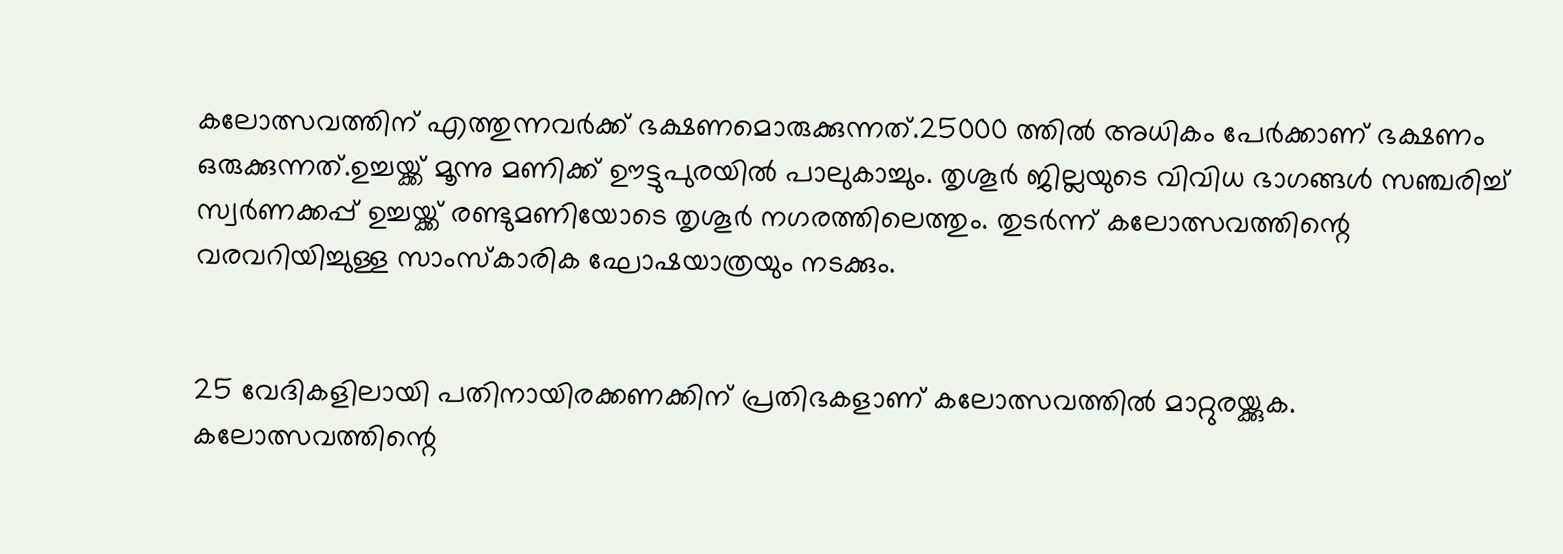കലോത്സവത്തിന് എത്തുന്നവർക്ക് ഭക്ഷണമൊരുക്കുന്നത്.25000 ത്തില്‍ അധികം പേർക്കാണ് ഭക്ഷണം ഒരുക്കുന്നത്.ഉച്ചയ്ക്ക് മൂന്നു മണിക്ക് ഊട്ടുപുരയില്‍ പാലുകാച്ചും. തൃശൂർ ജില്ലയുടെ വിവിധ ഭാഗങ്ങള്‍ സഞ്ചരിച്ച്‌ സ്വർണക്കപ്പ് ഉച്ചയ്ക്ക് രണ്ടുമണിയോടെ തൃശൂർ നഗരത്തിലെത്തും. തുടർന്ന് കലോത്സവത്തിന്റെ വരവറിയിച്ചുള്ള സാംസ്കാരിക ഘോഷയാത്രയും നടക്കും.


25 വേദികളിലായി പതിനായിരക്കണക്കിന് പ്രതിഭകളാണ് കലോത്സവത്തില്‍ മാറ്റുരയ്ക്കുക. കലോത്സവത്തിന്റെ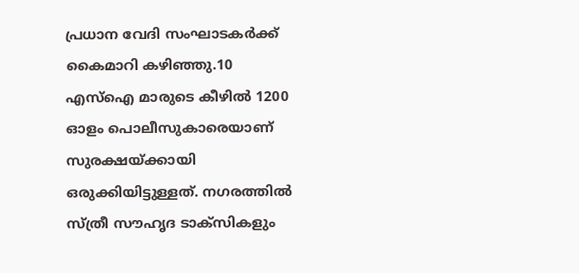പ്രധാന വേദി സംഘാടകർക്ക് കൈമാറി കഴിഞ്ഞു.10 എസ്‌ഐ മാരുടെ കീഴില്‍ 1200 ഓളം പൊലീസുകാരെയാണ് സുരക്ഷയ്ക്കായി ഒരുക്കിയിട്ടുള്ളത്. നഗരത്തില്‍ സ്ത്രീ സൗഹൃദ ടാക്സികളും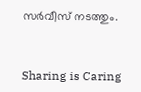സർവീസ് നടത്തും.



Sharing is Caring